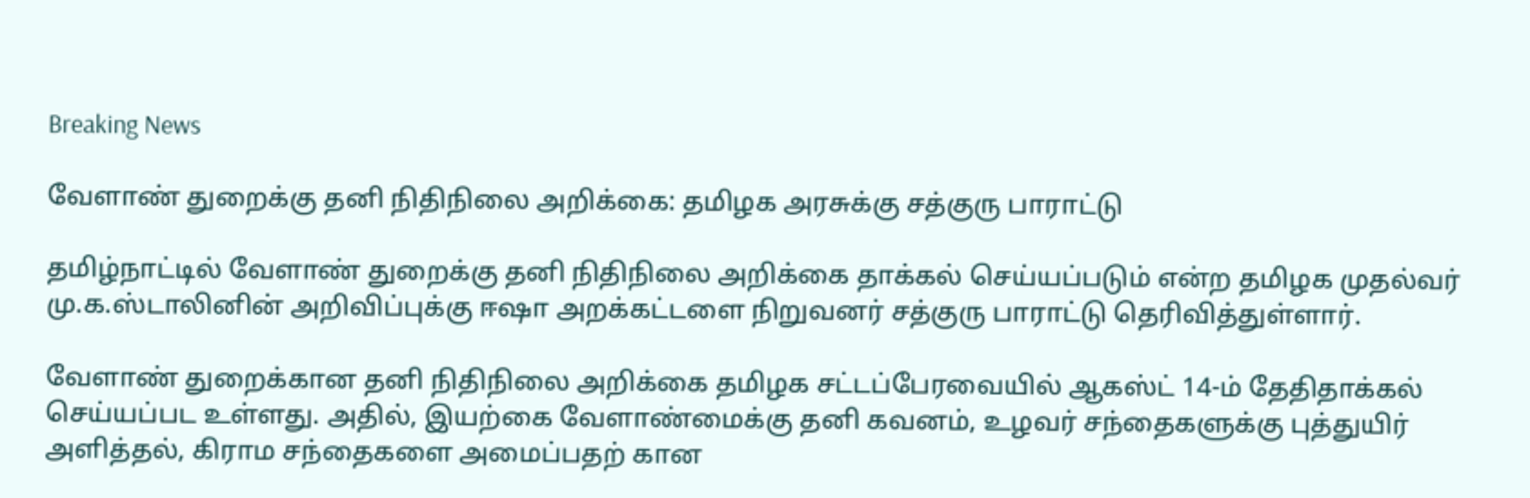Breaking News

வேளாண் துறைக்கு தனி நிதிநிலை அறிக்கை: தமிழக அரசுக்கு சத்குரு பாராட்டு

தமிழ்நாட்டில் வேளாண் துறைக்கு தனி நிதிநிலை அறிக்கை தாக்கல் செய்யப்படும் என்ற தமிழக முதல்வர் மு.க.ஸ்டாலினின் அறிவிப்புக்கு ஈஷா அறக்கட்டளை நிறுவனர் சத்குரு பாராட்டு தெரிவித்துள்ளார்.

வேளாண் துறைக்கான தனி நிதிநிலை அறிக்கை தமிழக சட்டப்பேரவையில் ஆகஸ்ட் 14-ம் தேதிதாக்கல் செய்யப்பட உள்ளது. அதில், இயற்கை வேளாண்மைக்கு தனி கவனம், உழவர் சந்தைகளுக்கு புத்துயிர் அளித்தல், கிராம சந்தைகளை அமைப்பதற் கான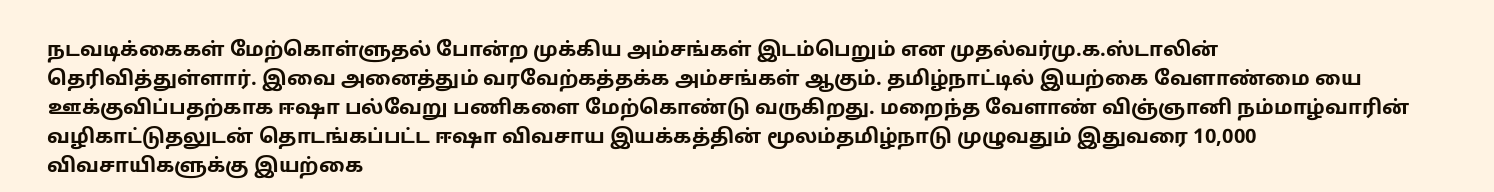நடவடிக்கைகள் மேற்கொள்ளுதல் போன்ற முக்கிய அம்சங்கள் இடம்பெறும் என முதல்வர்மு.க.ஸ்டாலின் தெரிவித்துள்ளார். இவை அனைத்தும் வரவேற்கத்தக்க அம்சங்கள் ஆகும். தமிழ்நாட்டில் இயற்கை வேளாண்மை யை ஊக்குவிப்பதற்காக ஈஷா பல்வேறு பணிகளை மேற்கொண்டு வருகிறது. மறைந்த வேளாண் விஞ்ஞானி நம்மாழ்வாரின் வழிகாட்டுதலுடன் தொடங்கப்பட்ட ஈஷா விவசாய இயக்கத்தின் மூலம்தமிழ்நாடு முழுவதும் இதுவரை 10,000 விவசாயிகளுக்கு இயற்கை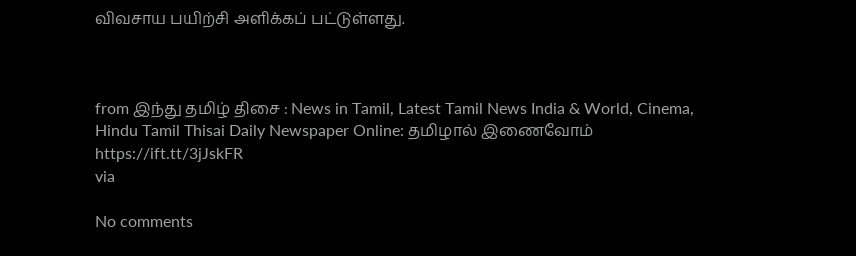விவசாய பயிற்சி அளிக்கப் பட்டுள்ளது.



from இந்து தமிழ் திசை : News in Tamil, Latest Tamil News India & World, Cinema, Hindu Tamil Thisai Daily Newspaper Online: தமிழால் இணைவோம் https://ift.tt/3jJskFR
via

No comments